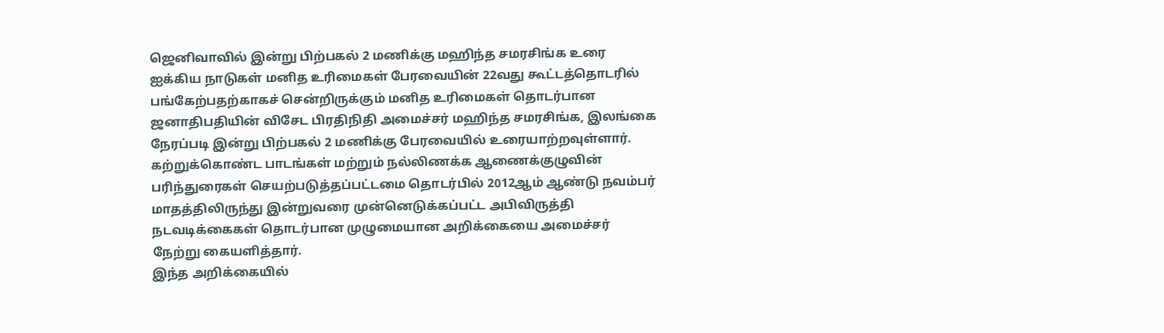ஜெனிவாவில் இன்று பிற்பகல் 2 மணிக்கு மஹிந்த சமரசிங்க உரை
ஐக்கிய நாடுகள் மனித உரிமைகள் பேரவையின் 22வது கூட்டத்தொடரில் பங்கேற்பதற்காகச் சென்றிருக்கும் மனித உரிமைகள் தொடர்பான ஜனாதிபதியின் விசேட பிரதிநிதி அமைச்சர் மஹிந்த சமரசிங்க, இலங்கை நேரப்படி இன்று பிற்பகல் 2 மணிக்கு பேரவையில் உரையாற்றவுள்ளார்.
கற்றுக்கொண்ட பாடங்கள் மற்றும் நல்லிணக்க ஆணைக்குழுவின் பரிந்துரைகள் செயற்படுத்தப்பட்டமை தொடர்பில் 2012ஆம் ஆண்டு நவம்பர் மாதத்திலிருந்து இன்றுவரை முன்னெடுக்கப்பட்ட அபிவிருத்தி நடவடிக்கைகள் தொடர்பான முழுமையான அறிக்கையை அமைச்சர் நேற்று கையளித்தார்.
இந்த அறிக்கையில்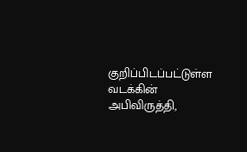குறிப்பிடப்பட்டுள்ள வடக்கின் அபிவிருத்தி,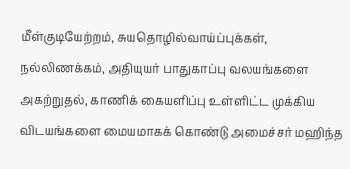மீள்குடியேற்றம், சுயதொழில்வாய்ப்புக்கள், நல்லிணக்கம், அதியுயர் பாதுகாப்பு வலயங்களை அகற்றுதல், காணிக் கையளிப்பு உள்ளிட்ட முக்கிய விடயங்களை மையமாகக் கொண்டு அமைச்சர் மஹிந்த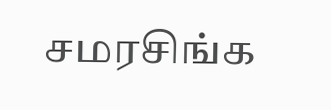சமரசிங்க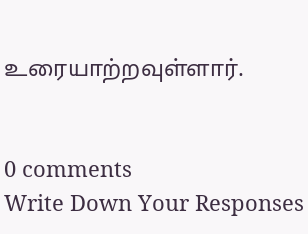உரையாற்றவுள்ளார்.


0 comments
Write Down Your Responses